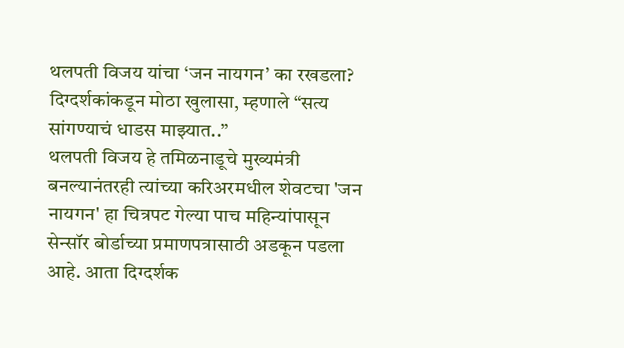थलपती विजय यांचा ‘जन नायगन’ का रखडला? दिग्दर्शकांकडून मोठा खुलासा, म्हणाले “सत्य सांगण्याचं धाडस माझ्यात..”
थलपती विजय हे तमिळनाडूचे मुख्यमंत्री बनल्यानंतरही त्यांच्या करिअरमधील शेवटचा 'जन नायगन' हा चित्रपट गेल्या पाच महिन्यांपासून सेन्सॉर बोर्डाच्या प्रमाणपत्रासाठी अडकून पडला आहे. आता दिग्दर्शक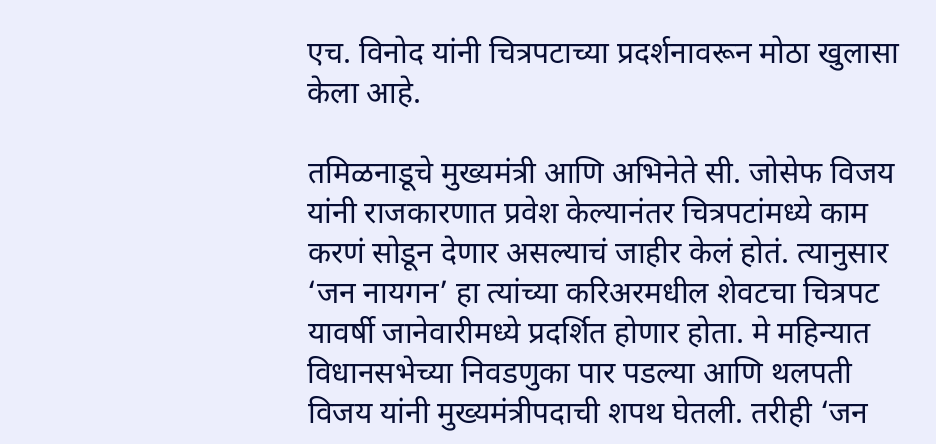एच. विनोद यांनी चित्रपटाच्या प्रदर्शनावरून मोठा खुलासा केला आहे.

तमिळनाडूचे मुख्यमंत्री आणि अभिनेते सी. जोसेफ विजय यांनी राजकारणात प्रवेश केल्यानंतर चित्रपटांमध्ये काम करणं सोडून देणार असल्याचं जाहीर केलं होतं. त्यानुसार ‘जन नायगन’ हा त्यांच्या करिअरमधील शेवटचा चित्रपट यावर्षी जानेवारीमध्ये प्रदर्शित होणार होता. मे महिन्यात विधानसभेच्या निवडणुका पार पडल्या आणि थलपती विजय यांनी मुख्यमंत्रीपदाची शपथ घेतली. तरीही ‘जन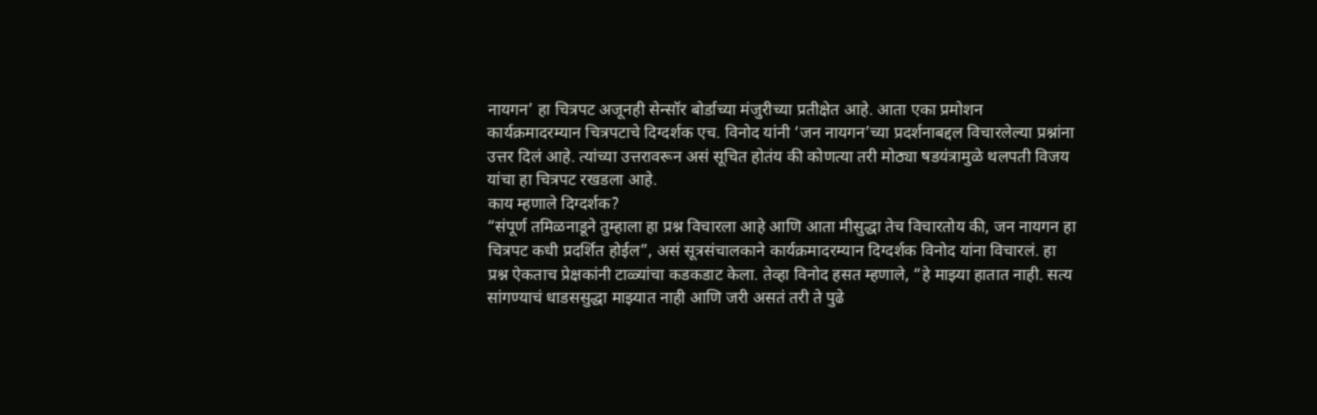नायगन’ हा चित्रपट अजूनही सेन्सॉर बोर्डाच्या मंजुरीच्या प्रतीक्षेत आहे. आता एका प्रमोशन कार्यक्रमादरम्यान चित्रपटाचे दिग्दर्शक एच. विनोद यांनी ‘जन नायगन’च्या प्रदर्शनाबद्दल विचारलेल्या प्रश्नांना उत्तर दिलं आहे. त्यांच्या उत्तरावरून असं सूचित होतंय की कोणत्या तरी मोठ्या षडयंत्रामुळे थलपती विजय यांचा हा चित्रपट रखडला आहे.
काय म्हणाले दिग्दर्शक?
“संपूर्ण तमिळनाडूने तुम्हाला हा प्रश्न विचारला आहे आणि आता मीसुद्धा तेच विचारतोय की, जन नायगन हा चित्रपट कधी प्रदर्शित होईल”, असं सूत्रसंचालकाने कार्यक्रमादरम्यान दिग्दर्शक विनोद यांना विचारलं. हा प्रश्न ऐकताच प्रेक्षकांनी टाळ्यांचा कडकडाट केला. तेव्हा विनोद हसत म्हणाले, “हे माझ्या हातात नाही. सत्य सांगण्याचं धाडससुद्धा माझ्यात नाही आणि जरी असतं तरी ते पुढे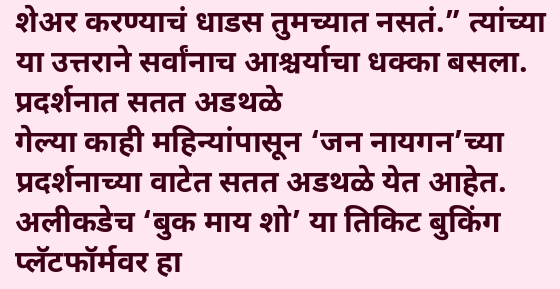शेअर करण्याचं धाडस तुमच्यात नसतं.” त्यांच्या या उत्तराने सर्वांनाच आश्चर्याचा धक्का बसला.
प्रदर्शनात सतत अडथळे
गेल्या काही महिन्यांपासून ‘जन नायगन’च्या प्रदर्शनाच्या वाटेत सतत अडथळे येत आहेत. अलीकडेच ‘बुक माय शो’ या तिकिट बुकिंग प्लॅटफॉर्मवर हा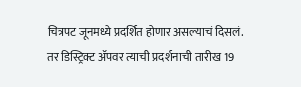चित्रपट जूनमध्ये प्रदर्शित होणार असल्याचं दिसलं. तर डिस्ट्रिक्ट ॲपवर त्याची प्रदर्शनाची तारीख 19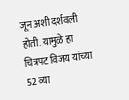जून अशी दर्शवली होती. यामुळे हा चित्रपट विजय यांच्या 52 व्या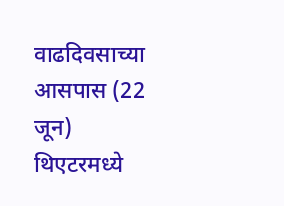वाढदिवसाच्या आसपास (22 जून) थिएटरमध्ये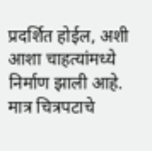प्रदर्शित होईल, अशी आशा चाहत्यांमध्ये निर्माण झाली आहे. मात्र चित्रपटाचे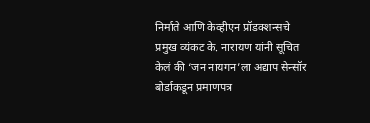निर्माते आणि केव्हीएन प्रॉडक्शन्सचे प्रमुख व्यंकट के. नारायण यांनी सूचित केलं की ‘जन नायगन’ला अद्याप सेन्सॉर बोर्डाकडून प्रमाणपत्र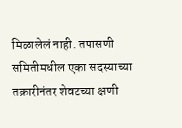मिळालेलं नाही. तपासणी समितीमधील एका सदस्याच्या तक्रारीनंतर शेवटच्या क्षणी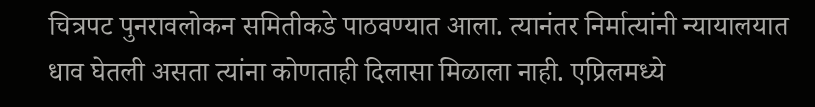चित्रपट पुनरावलोकन समितीकडे पाठवण्यात आला. त्यानंतर निर्मात्यांनी न्यायालयात धाव घेतली असता त्यांना कोणताही दिलासा मिळाला नाही. एप्रिलमध्ये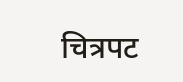चित्रपट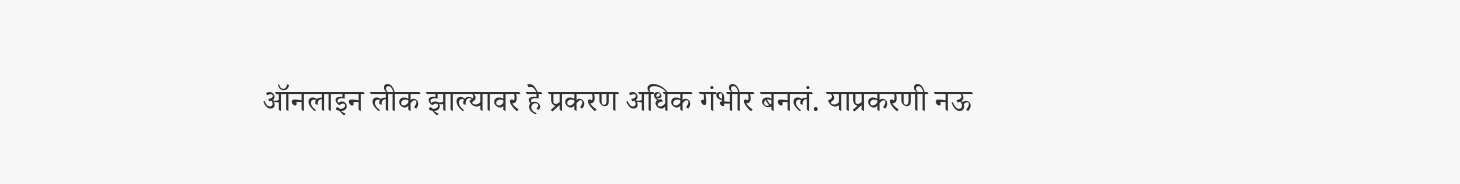ऑनलाइन लीक झाल्यावर हे प्रकरण अधिक गंभीर बनलं. याप्रकरणी नऊ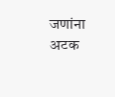जणांना अटक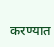करण्यात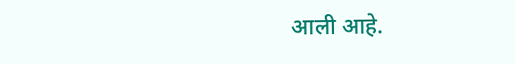आली आहे.